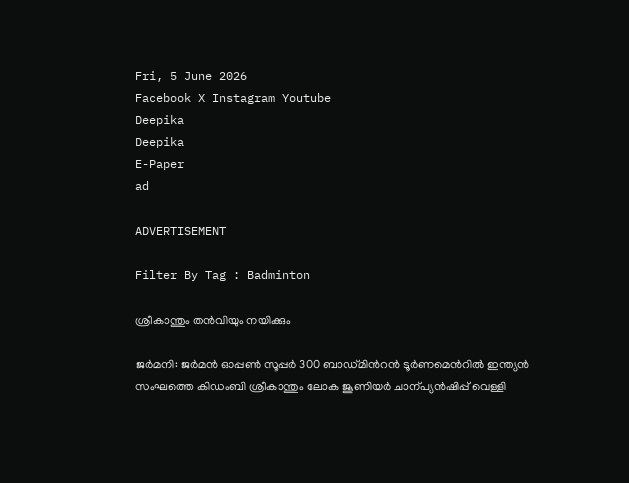Fri, 5 June 2026
Facebook X Instagram Youtube
Deepika
Deepika
E-Paper
ad

ADVERTISEMENT

Filter By Tag : Badminton

ശ്രീകാന്തും തൻവിയും നയിക്കും

ജർമനി: ജർമൻ ഓപ്പണ്‍ സൂപ്പർ 300 ബാഡ്മിന്‍റൻ ടൂർണമെന്‍റിൽ ഇന്ത്യൻ സംഘത്തെ കിഡംബി ശ്രീകാന്തും ലോക ജൂണിയർ ചാന്പ്യൻഷിപ്പ് വെള്ളി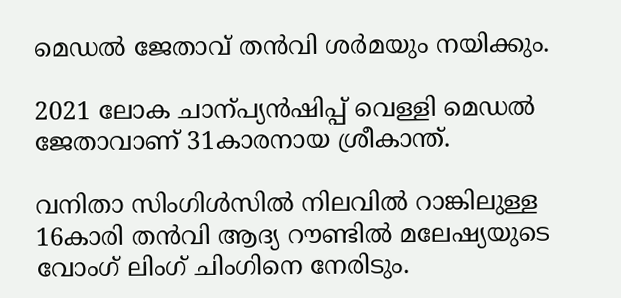മെഡൽ ജേതാവ് തൻവി ശർമയും നയിക്കും.

2021 ലോക ചാന്പ്യൻഷിപ്പ് വെള്ളി മെഡൽ ജേതാവാണ് 31കാരനായ ശ്രീകാന്ത്.

വനിതാ സിംഗിൾസിൽ നിലവിൽ റാങ്കിലുള്ള 16കാരി തൻവി ആദ്യ റൗണ്ടിൽ മലേഷ്യയുടെ വോംഗ് ലിംഗ് ചിംഗിനെ നേരിടും.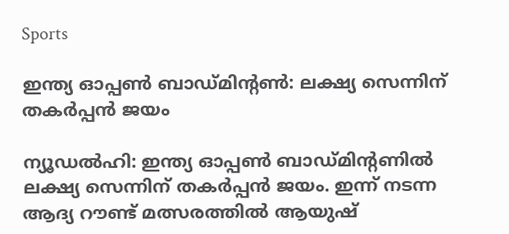Sports

ഇന്ത്യ ഓപ്പൺ ബാഡ്മിന്‍റൺ: ലക്ഷ്യ സെന്നിന് തകർപ്പൻ ജയം

ന്യൂഡൽഹി: ഇന്ത്യ ഓപ്പൺ ബാഡ്മിന്‍റണിൽ ലക്ഷ്യ സെന്നിന് തകർപ്പൻ ജയം. ഇന്ന് നടന്ന ആദ്യ റൗണ്ട് മത്സരത്തിൽ ആയുഷ്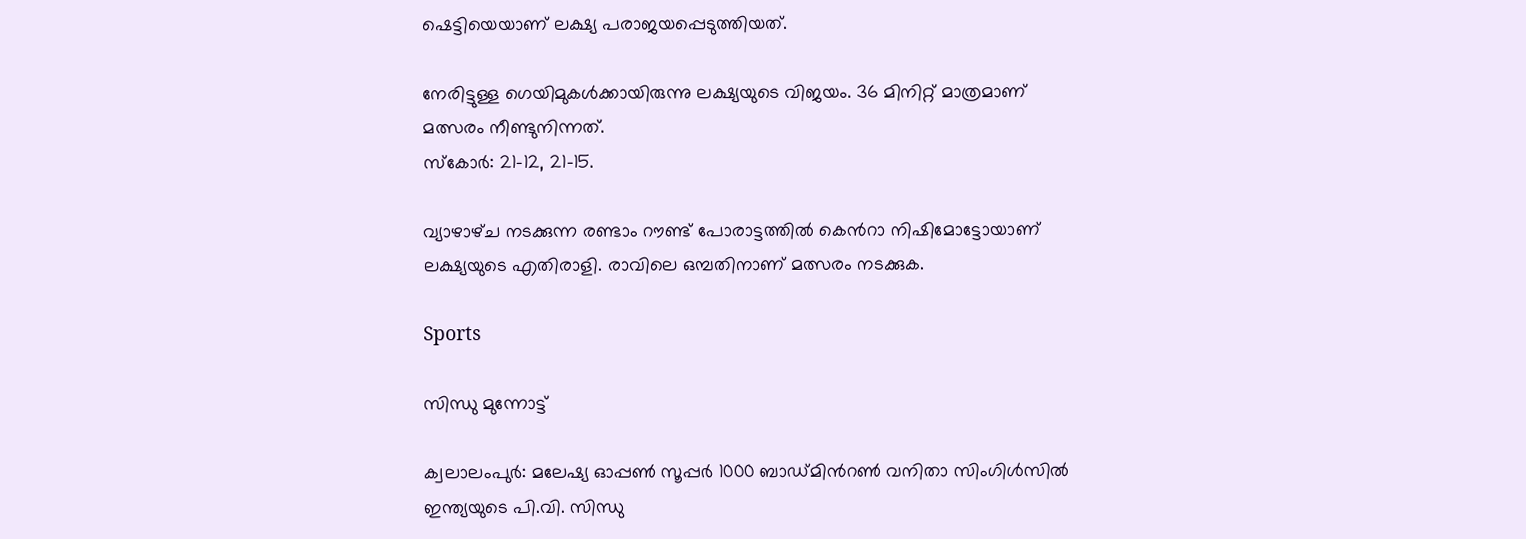ഷെട്ടിയെയാണ് ലക്ഷ്യ പരാജയപ്പെടുത്തിയത്.

നേരിട്ടുള്ള ഗെയിമുകൾക്കായിരുന്നു ലക്ഷ്യയുടെ വിജയം. 36 മിനിറ്റ് മാത്രമാണ് മത്സരം നീണ്ടുനിന്നത്.
സ്കോർ: 21-12, 21-15.

വ്യാഴാഴ്‌ച നടക്കുന്ന രണ്ടാം റൗണ്ട് പോരാട്ടത്തിൽ കെന്‍റാ നിഷിമോട്ടോയാണ് ലക്ഷ്യയുടെ എതിരാളി. രാവിലെ ഒമ്പതിനാണ് മത്സരം നടക്കുക.

Sports

സിന്ധു മുന്നോട്ട്‍

ക്വലാലംപുര്‍: മലേഷ്യ ഓപ്പണ്‍ സൂപ്പര്‍ 1000 ബാഡ്മിന്‍റണ്‍ വനിതാ സിംഗിള്‍സില്‍ ഇന്ത്യയുടെ പി.വി. സിന്ധു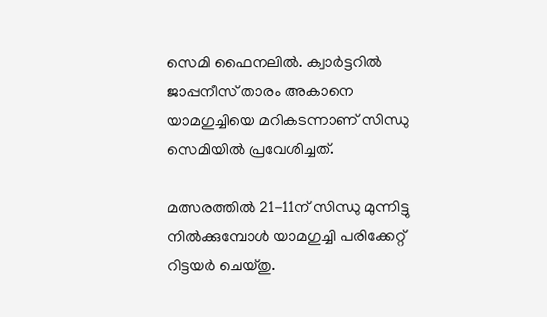സെമി ഫൈനലില്‍. ക്വാര്‍ട്ടറില്‍ ജാപ്പനീസ് താരം അകാനെ യാമഗുച്ചിയെ മറികടന്നാണ് സിന്ധു സെമിയില്‍ പ്രവേശിച്ചത്.

മത്സരത്തില്‍ 21-11ന് സിന്ധു മുന്നിട്ടു നില്‍ക്കുമ്പോള്‍ യാമഗുച്ചി പരിക്കേറ്റ് റിട്ടയര്‍ ചെയ്തു.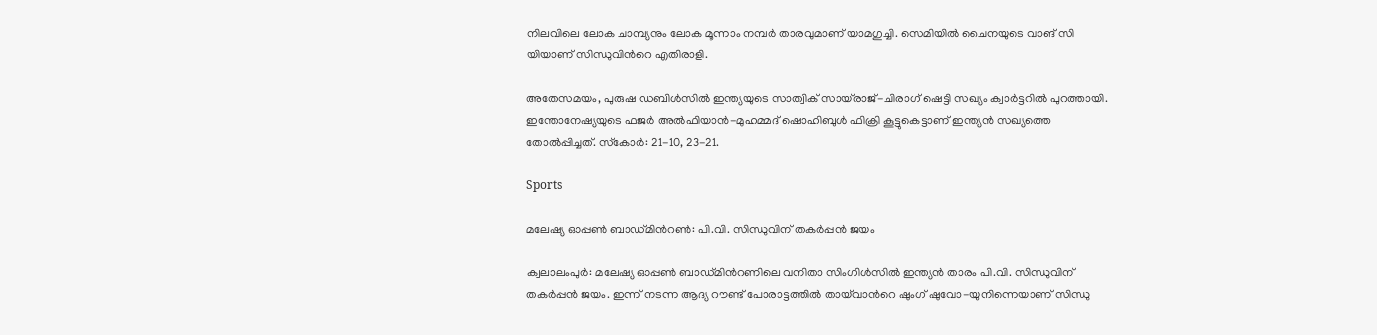നിലവിലെ ലോക ചാമ്പ്യനും ലോക മൂന്നാം നമ്പര്‍ താരവുമാണ് യാമഗുച്ചി. സെമിയില്‍ ചൈനയുടെ വാങ് സി യിയാണ് സിന്ധുവിന്‍റെ എതിരാളി.

അതേസമയം, പുരുഷ ഡബിള്‍സില്‍ ഇന്ത്യയുടെ സാത്വിക് സായ്‌രാജ്-ചിരാഗ് ഷെട്ടി സഖ്യം ക്വാര്‍ട്ടറില്‍ പുറത്തായി. ഇന്തോനേഷ്യയുടെ ഫജര്‍ അല്‍ഫിയാന്‍-മുഹമ്മദ് ഷൊഹിബുള്‍ ഫിക്രി കൂട്ടുകെട്ടാണ് ഇന്ത്യന്‍ സഖ്യത്തെ തോല്‍പ്പിച്ചത്. സ്‌കോര്‍: 21-10, 23-21.

Sports

മലേഷ്യ ഓപ്പൺ‌ ബാഡ്മിന്‍റൺ‌: പി.വി. സിന്ധുവിന് തകർപ്പൻ ജയം

ക്വലാലംപുർ: മലേഷ്യ ഓപ്പൺ ബാഡ്മിന്‍റണിലെ വനിതാ സിംഗിൾസിൽ ഇന്ത്യൻ താരം പി.വി. സിന്ധുവിന് തകർപ്പൻ‌ ജയം. ഇന്ന് നടന്ന ആദ്യ റൗണ്ട് പോരാട്ടത്തിൽ തായ്‌വാന്‍റെ ഷുംഗ് ഷുവോ-യുനിന്നെയാണ് സിന്ധു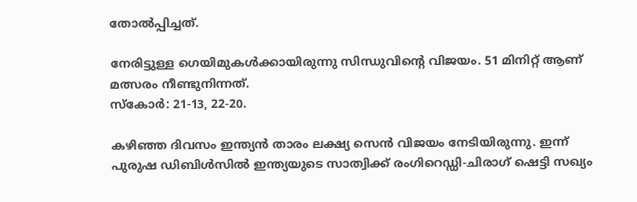തോൽപ്പിച്ചത്.

നേരിട്ടുള്ള ഗെയിമുകൾക്കായിരുന്നു സിന്ധുവിന്‍റെ വിജയം. 51 മിനിറ്റ് ആണ് മത്സരം നീണ്ടുനിന്നത്.
സ്കോർ: 21-13, 22-20.

കഴിഞ്ഞ ദിവസം ഇന്ത്യൻ താരം ലക്ഷ്യ സെൻ വിജയം നേടിയിരുന്നു. ഇന്ന് പുരുഷ ഡിബിൾസിൽ ഇന്ത്യയുടെ സാത്വിക്ക് രംഗിറെഡ്ഡി-ചിരാഗ് ഷെട്ടി സഖ്യം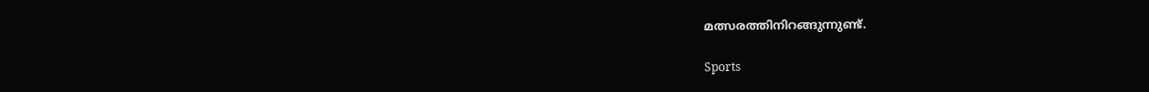മത്സരത്തിനിറങ്ങുന്നുണ്ട്.

Sports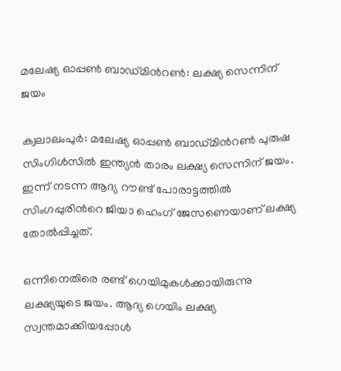മലേഷ്യ ഓപ്പൺ ബാഡ്മിന്‍റൺ: ലക്ഷ്യ സെന്നിന് ജയം

ക്വലാലംപുർ: മലേഷ്യ ഓപ്പൺ ബാഡ്മിന്‍റൺ പുരുഷ സിംഗിൾസിൽ ഇന്ത്യൻ താരം ലക്ഷ്യ സെന്നിന് ജയം. ഇന്ന് നടന്ന ആദ്യ റൗണ്ട് പോരാട്ടത്തിൽ സിംഗപ്പുരിന്‍റെ ജിയാ ഹെംഗ് ജേസണെയാണ് ലക്ഷ്യ തോൽപ്പിച്ചത്.

ഒന്നിനെതിരെ രണ്ട് ഗെയിമുകൾക്കായിരുന്നു ലക്ഷ്യയുടെ ജയം. ആദ്യ ഗെയിം ലക്ഷ്യ സ്വന്തമാക്കിയപ്പോൾ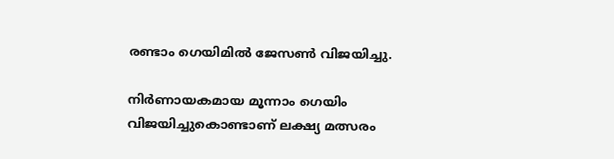രണ്ടാം ഗെയിമിൽ ജേസൺ വിജയിച്ചു.

നിർണായകമായ മൂന്നാം ഗെയിം വിജയിച്ചുകൊണ്ടാണ് ലക്ഷ്യ മത്സരം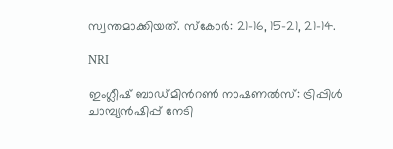സ്വന്തമാക്കിയത്. സ്കോർ: 21-16, 15-21, 21-14.

NRI

ഇംഗ്ലീഷ് ബാഡ്മിന്‍റൺ നാഷണൽസ്: ട്രിപ്പിൾ ചാമ്പ്യൻഷിപ്പ് നേടി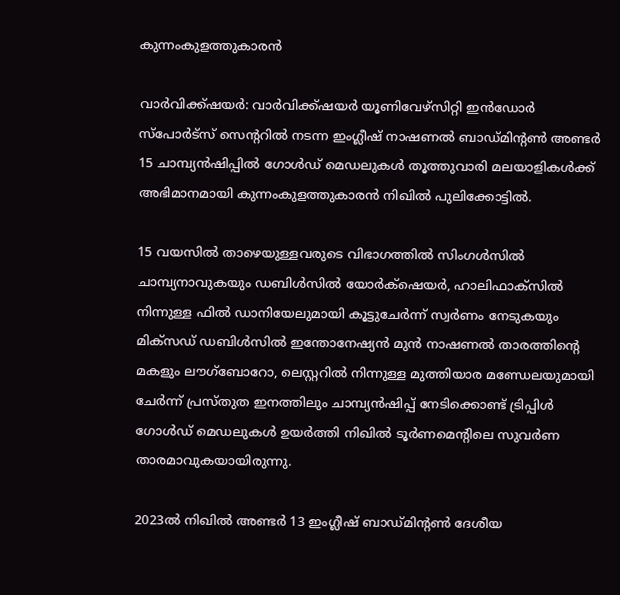കുന്നംകുളത്തുകാരൻ

വാർവിക്ക്ഷയർ: വാർവിക്ക്ഷയർ യൂണിവേഴ്സിറ്റി ഇൻഡോർ സ്പോർട്സ് സെന്‍ററിൽ നടന്ന ഇംഗ്ലീഷ് നാഷണൽ ബാഡ്മിന്‍റൺ അണ്ടർ 15 ചാമ്പ്യൻഷിപ്പിൽ ഗോൾഡ് മെഡലുകൾ തൂത്തുവാരി മലയാളികൾക്ക് അഭിമാനമായി കുന്നംകുളത്തുകാരൻ നിഖിൽ പുലിക്കോട്ടിൽ.

15 വയസിൽ താഴെയുള്ളവരുടെ വിഭാഗത്തിൽ സിംഗൾസിൽ ചാമ്പ്യനാവുകയും ഡബിൾസിൽ യോർക്‌ഷെയർ, ഹാലിഫാക്സിൽ നിന്നുള്ള ഫിൽ ഡാനിയേലുമായി കൂട്ടുചേർന്ന് സ്വർണം നേടുകയും മിക്സഡ് ഡബിൾസിൽ ഇന്തോനേഷ്യൻ മുൻ നാഷണൽ താരത്തിന്‍റെ മകളും ലൗഗ്ബോറോ, ലെസ്റ്ററിൽ നിന്നുള്ള മുത്തിയാര മണ്ഡേലയുമായി ചേർന്ന് പ്രസ്തുത ഇനത്തിലും ചാമ്പ്യൻഷിപ്പ് നേടിക്കൊണ്ട് ട്രിപ്പിൾ ഗോൾഡ് മെഡലുകൾ ഉയർത്തി നിഖിൽ ടൂർണമെന്‍റിലെ സുവർണ താരമാവുകയായിരുന്നു.

2023ൽ നിഖിൽ അണ്ടർ 13 ഇംഗ്ലീഷ് ബാഡ്മിന്‍റൺ ദേശീയ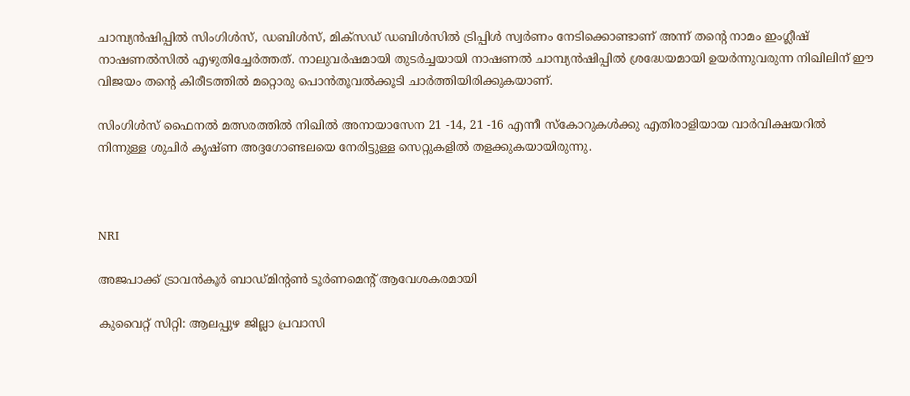ചാമ്പ്യൻഷിപ്പിൽ സിംഗിൾസ്, ഡബിൾസ്, മിക്‌സഡ് ഡബിൾസിൽ ട്രിപ്പിൾ സ്വർണം നേടിക്കൊണ്ടാണ് അന്ന് തന്‍റെ നാമം ഇംഗ്ലീഷ് നാഷണൽസിൽ എഴുതിച്ചേർത്തത്. നാലുവർഷമായി തുടർച്ചയായി നാഷണൽ ചാമ്പ്യൻഷിപ്പിൽ ശ്രദ്ധേയമായി ഉയർന്നുവരുന്ന നിഖിലിന് ഈ വിജയം തന്‍റെ കിരീടത്തിൽ മറ്റൊരു പൊൻതൂവൽക്കൂടി ചാർത്തിയിരിക്കുകയാണ്.

സിംഗിൾസ് ഫൈനൽ മത്സരത്തിൽ നിഖിൽ അനായാസേന 21 -14, 21 -16 എന്നീ സ്കോറുകൾക്കു എതിരാളിയായ വാർവിക്ഷയറിൽ നിന്നുള്ള ശുചിർ കൃഷ്ണ അദ്ദഗോണ്ടലയെ നേരിട്ടുള്ള സെറ്റുകളിൽ തളക്കുകയായിരുന്നു.



NRI

അജപാക്ക് ട്രാവൻകൂർ ബാഡ്മിന്‍റൺ ടൂർണമെന്‍റ് ആവേശകരമായി

കുവൈറ്റ് സിറ്റി: ആലപ്പുഴ ജില്ലാ പ്രവാസി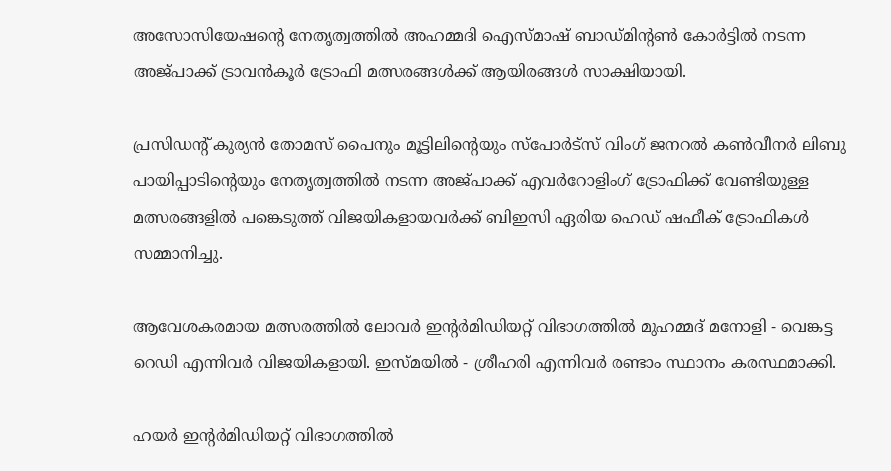അസോസിയേഷന്‍റെ നേതൃത്വത്തിൽ അഹമ്മദി ഐസ്മാഷ് ബാഡ്മിന്‍റൺ കോർട്ടിൽ നടന്ന അജ്പാക്ക് ട്രാവൻകൂർ ട്രോഫി മത്സരങ്ങൾക്ക് ആയിരങ്ങൾ സാക്ഷിയായി.

പ്രസിഡന്‍റ് കുര്യൻ തോമസ് പൈനും മൂട്ടിലിന്‍റെയും സ്പോർട്സ് വിംഗ് ജനറൽ കൺവീനർ ലിബു പായിപ്പാടിന്‍റെയും നേതൃത്വത്തിൽ നടന്ന അജ്പാക്ക് എവർറോളിംഗ് ട്രോഫിക്ക് വേണ്ടിയുള്ള മത്സരങ്ങളിൽ പങ്കെടുത്ത് വിജയികളായവർക്ക് ബിഇസി ഏരിയ ഹെഡ് ഷഫീക് ട്രോഫികൾ സമ്മാനിച്ചു.

ആവേശകരമായ മത്സരത്തിൽ ലോവർ ഇന്‍റർമിഡിയറ്റ് വിഭാഗത്തിൽ മുഹമ്മദ് മനോളി - വെങ്കട്ട റെഡി എന്നിവർ വിജയികളായി. ഇസ്മയിൽ - ശ്രീഹരി എന്നിവർ രണ്ടാം സ്ഥാനം കരസ്ഥമാക്കി.

ഹയർ ഇന്‍റർമിഡിയറ്റ് വിഭാഗത്തിൽ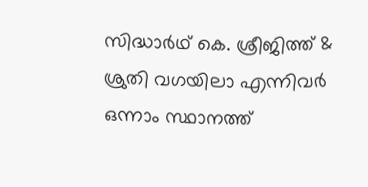സിദ്ധാർഥ് കെ. ശ്രീജിത്ത്‌ & ശ്രുതി വഗയിലാ എന്നിവർ ഒന്നാം സ്ഥാനത്ത്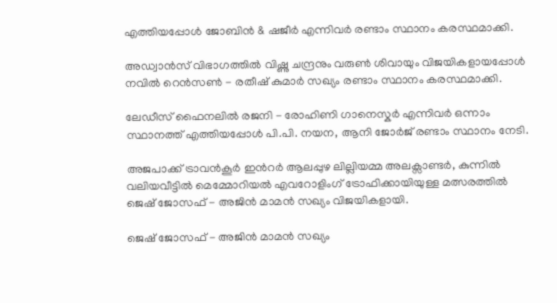എത്തിയപ്പോൾ ജോബിൻ & ഷജീർ എന്നിവർ രണ്ടാം സ്ഥാനം കരസ്ഥമാക്കി.

അഡ്വാൻസ് വിഭാഗത്തിൽ വിഷ്ണു ചന്ദ്രനും വരുൺ ശിവായും വിജയികളായപ്പോൾ നവിൽ റെൻസൺ - രതീഷ് കുമാർ സഖ്യം രണ്ടാം സ്ഥാനം കരസ്ഥമാക്കി.

ലേഡീസ് ഫൈനലിൽ രജനി - രോഹിണി ഗാനെസ്കർ എന്നിവർ ഒന്നാം സ്ഥാനത്ത് എത്തിയപ്പോൾ പി.പി. നയന, ആനി ജോർജ് രണ്ടാം സ്ഥാനം നേടി.

അജപാക്ക് ട്രാവൻകൂർ ഇന്‍റർ ആലപ്പുഴ ലില്ലിയമ്മ അലക്സാണ്ടർ, കുന്നിൽ വലിയവീട്ടിൽ മെമ്മോറിയൽ എവറോളിംഗ് ട്രോഫിക്കായിയുള്ള മത്സരത്തിൽ ജെഷ് ജോസഫ് - അജിൻ മാമൻ സഖ്യം വിജയികളായി.

ജെഷ് ജോസഫ് - അജിൻ മാമൻ സഖ്യം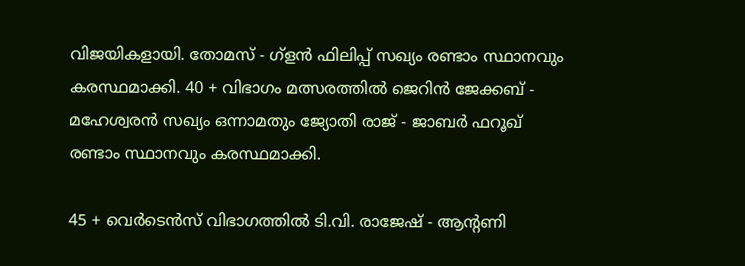വിജയികളായി. തോമസ് - ഗ്ളൻ ഫിലിപ്പ് സഖ്യം രണ്ടാം സ്ഥാനവും കരസ്ഥമാക്കി. 40 + വിഭാഗം മത്സരത്തിൽ ജെറിൻ ജേക്കബ് - മഹേശ്വരൻ സഖ്യം ഒന്നാമതും ജ്യോതി രാജ് - ജാബർ ഫറൂഖ് രണ്ടാം സ്ഥാനവും കരസ്ഥമാക്കി.

45 + വെർടെൻസ് വിഭാഗത്തിൽ ടി.വി. രാജേഷ് - ആന്‍റണി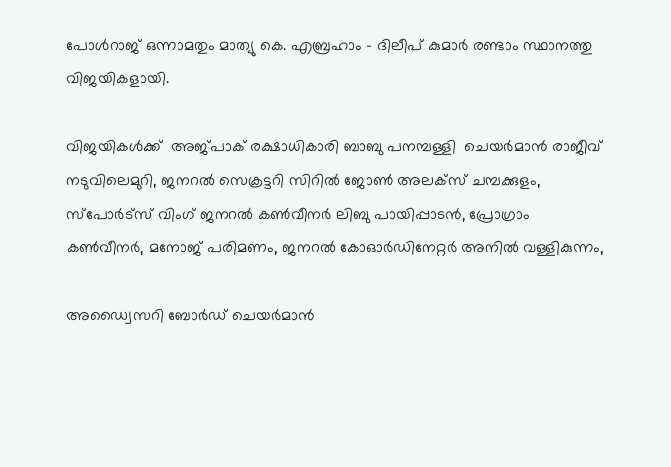പോൾറാജ് ഒന്നാമതും മാത്യു കെ. എബ്രഹാം - ദിലീപ് കുമാർ രണ്ടാം സ്ഥാനത്തു വിജയികളായി.

വിജയികൾക്ക്  അജ്പാക് രക്ഷാധികാരി ബാബു പനമ്പള്ളി  ചെയർമാൻ രാജീവ് നടുവിലെമുറി, ജനറൽ സെക്രട്ടറി സിറിൽ ജോൺ അലക്സ് ചമ്പക്കുളം, സ്പോർട്സ് വിംഗ് ജനറൽ കൺവീനർ ലിബു പായിപ്പാടൻ, പ്രോഗ്രാം കൺവീനർ, മനോജ് പരിമണം, ജനറൽ കോഓർഡിനേറ്റർ അനിൽ വള്ളികുന്നം,

അഡ്വൈസറി ബോർഡ് ചെയർമാൻ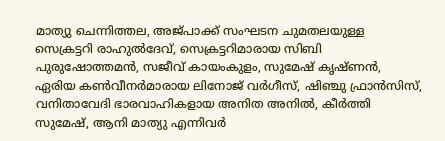മാത്യു ചെന്നിത്തല, അജ്പാക്ക് സംഘടന ചുമതലയുള്ള സെക്രട്ടറി രാഹുൽദേവ്, സെക്രട്ടറിമാരായ സിബി പുരുഷോത്തമൻ, സജീവ് കായംകുളം, സുമേഷ് കൃഷ്ണൻ,  ഏരിയ കൺവീനർമാരായ ലിനോജ്‌ വർഗീസ്, ഷിഞ്ചു ഫ്രാൻസിസ്, വനിതാവേദി ഭാരവാഹികളായ അനിത അനിൽ, കീർത്തി സുമേഷ്, ആനി മാത്യു എന്നിവർ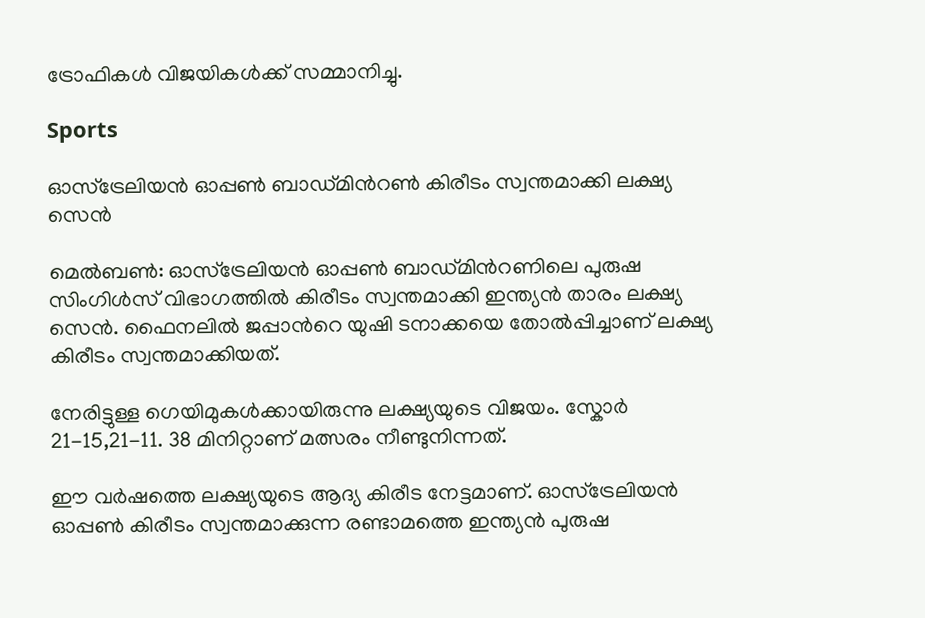ട്രോഫികൾ വിജയികൾക്ക് സമ്മാനിച്ചു.

Sports

ഓസ്ട്രേലിയൻ ഓപ്പൺ ബാഡ്മിന്‍റൺ കിരീടം സ്വന്തമാക്കി ലക്ഷ്യ സെൻ

മെൽബൺ: ഓസ്ട്രേലിയൻ ഓപ്പൺ ബാഡ്മിന്‍റണിലെ പുരുഷ സിംഗിൾസ് വിഭാഗത്തിൽ കിരീടം സ്വന്തമാക്കി ഇന്ത്യൻ താരം ലക്ഷ്യ സെൻ. ഫൈനലിൽ ജപ്പാന്‍റെ യുഷി ടനാക്കയെ തോൽപ്പിച്ചാണ് ലക്ഷ്യ കിരീടം സ്വന്തമാക്കിയത്.

നേരിട്ടുള്ള ഗെയിമുകൾക്കായിരുന്നു ലക്ഷ്യയുടെ വിജയം. സ്കോർ 21-15,21-11. 38 മിനിറ്റാണ് മത്സരം നീണ്ടുനിന്നത്.

ഈ വർഷത്തെ ലക്ഷ്യയുടെ ആദ്യ കിരീട നേട്ടമാണ്. ഓസ്ട്രേലിയൻ ഓപ്പൺ കിരീടം സ്വന്തമാക്കുന്ന രണ്ടാമത്തെ ഇന്ത്യൻ പുരുഷ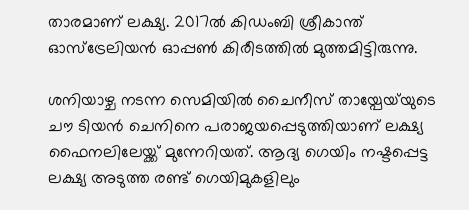താരമാണ് ലക്ഷ്യ. 2017ൽ കിഡംബി ശ്രീകാന്ത് ഓസ്ട്രേലിയൻ ഓപ്പൺ കിരീടത്തിൽ മുത്തമിട്ടിരുന്നു.

ശനിയാഴ്ച നടന്ന സെമിയിൽ ചൈനീസ് തായ്പേയ്‌യുടെ ചൗ ടിയൻ ചെനിനെ പരാജയപ്പെടുത്തിയാണ് ലക്ഷ്യ ഫൈനലിലേയ്ക്ക് മുന്നേറിയത്. ആദ്യ ഗെയിം നഷ്ടപ്പെട്ട ലക്ഷ്യ അടുത്ത രണ്ട് ഗെയിമുകളിലും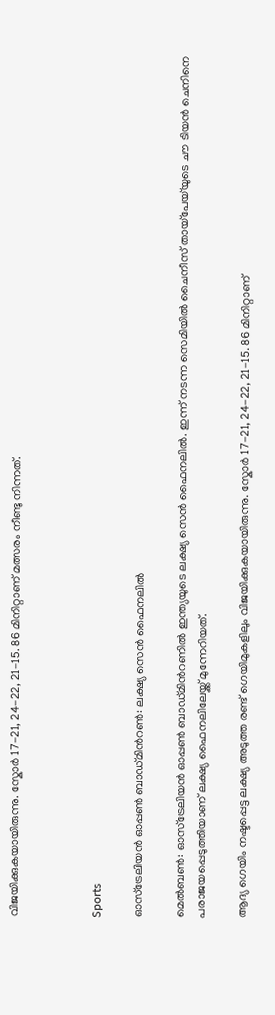വിജയിക്കുകയായിരുന്നു. സ്കോർ 17-21, 24-22, 21-15. 86 മിനിറ്റാണ് മത്സരം നീണ്ടു നിന്നത്.



Sports

ഓസ്ട്രേലിയൻ ഓപ്പൺ ബാഡ്മിന്‍റൺ: ലക്ഷ്യ സെൻ ഫൈനലിൽ

മെൽബൺ: ഓസ്ട്രേലിയൻ ഓപ്പൺ ബാഡ്മിന്‍റണിൽ ഇന്ത്യയുടെ ലക്ഷ്യ സെൻ ഫൈനലിൽ. ഇന്ന് നടന്ന സെമിയിൽ ചൈനീസ് തായ്പേയ്‌യുടെ ചൗ ടിയൻ ചെനിനെ പരാജയപ്പെടുത്തിയാണ് ലക്ഷ്യ ഫൈനലിലേയ്ക്ക് മുന്നേറിയത്.

ആദ്യ ഗെയിം നഷ്ടപ്പെട്ട ലക്ഷ്യ അടുത്ത രണ്ട് ഗെയിമുകളിലും വിജയിക്കുകയായിരുന്നു. സ്കോർ 17-21, 24-22, 21-15. 86 മിനിറ്റാണ്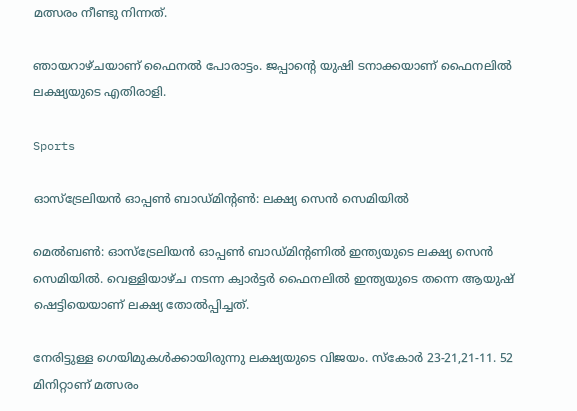മത്സരം നീണ്ടു നിന്നത്.

ഞായറാഴ്ചയാണ് ഫൈനൽ പോരാട്ടം. ജപ്പാന്‍റെ യുഷി ടനാക്കയാണ് ഫൈനലിൽ ലക്ഷ്യയുടെ എതിരാളി.

Sports

ഓസ്ട്രേലിയൻ ഓപ്പൺ ബാഡ്മിന്‍റൺ: ലക്ഷ്യ സെൻ സെമിയിൽ

മെൽബൺ: ഓസ്ട്രേലിയൻ ഓപ്പൺ ബാഡ്മിന്‍റണിൽ ഇന്ത്യയുടെ ലക്ഷ്യ സെൻ സെമിയിൽ. വെള്ളിയാഴ്ച നടന്ന ക്വാർട്ടർ ഫൈനലിൽ ഇന്ത്യയുടെ തന്നെ ആയുഷ് ഷെട്ടിയെയാണ് ലക്ഷ്യ തോൽപ്പിച്ചത്.

നേരിട്ടുള്ള ഗെയിമുകൾക്കായിരുന്നു ലക്ഷ്യയുടെ വിജയം. സ്കോർ 23-21,21-11. 52 മിനിറ്റാണ് മത്സരം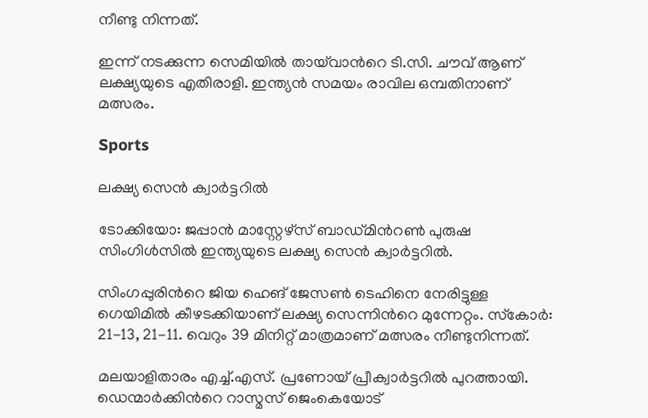നീണ്ടു നിന്നത്.

ഇന്ന് നടക്കുന്ന സെമിയിൽ തായ്‌വാന്‍റെ ടി.സി. ചൗവ് ആണ് ലക്ഷ്യയുടെ എതിരാളി. ഇന്ത്യൻ സമയം രാവില ഒമ്പതിനാണ് മത്സരം.

Sports

ലക്ഷ്യ സെൻ ക്വാര്‍ട്ടറില്‍

ടോക്കിയോ: ജപ്പാന്‍ മാസ്റ്റേഴ്‌സ് ബാഡ്മിന്‍റണ്‍ പുരുഷ സിംഗിള്‍സില്‍ ഇന്ത്യയുടെ ലക്ഷ്യ സെന്‍ ക്വാര്‍ട്ടറില്‍.

സിംഗപ്പുരിന്‍റെ ജിയ ഹെങ് ജേസണ്‍ ടെഹിനെ നേരിട്ടുള്ള ഗെയിമില്‍ കീഴടക്കിയാണ് ലക്ഷ്യ സെന്നിന്‍റെ മുന്നേറ്റം. സ്‌കോര്‍: 21-13, 21-11. വെറും 39 മിനിറ്റ് മാത്രമാണ് മത്സരം നീണ്ടുനിന്നത്.

മലയാളിതാരം എച്ച്.എസ്. പ്രണോയ് പ്രീക്വാര്‍ട്ടറില്‍ പുറത്തായി. ഡെന്മാര്‍ക്കിന്‍റെ റാസ്മസ് ജെംകെയോട്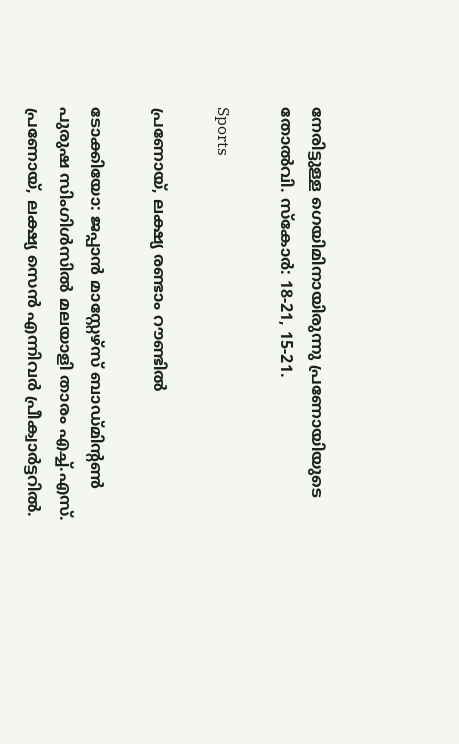നേരിട്ടുള്ള ഗെയിമിനായിരുന്നു പ്രണോയിയുടെ തോല്‍വി. സ്‌കോര്‍: 18-21, 15-21.

Sports

പ്രണോയ്, ലക്ഷ്യ രണ്ടാം റൗണ്ടില്‍

ടോക്കിയോ: ജപ്പാന്‍ മാസ്റ്റേഴ്‌സ് ബാഡ്മിന്‍റണ്‍ പുരുഷ സിംഗിള്‍സില്‍ മലയാളി താരം എച്ച്.എസ്. പ്രണോയ്, ലക്ഷ്യ സെന്‍ എന്നിവര്‍ പ്രീക്വാര്‍ട്ടറില്‍.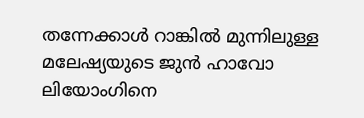തന്നേക്കാള്‍ റാങ്കില്‍ മുന്നിലുള്ള മലേഷ്യയുടെ ജുന്‍ ഹാവോ ലിയോംഗിനെ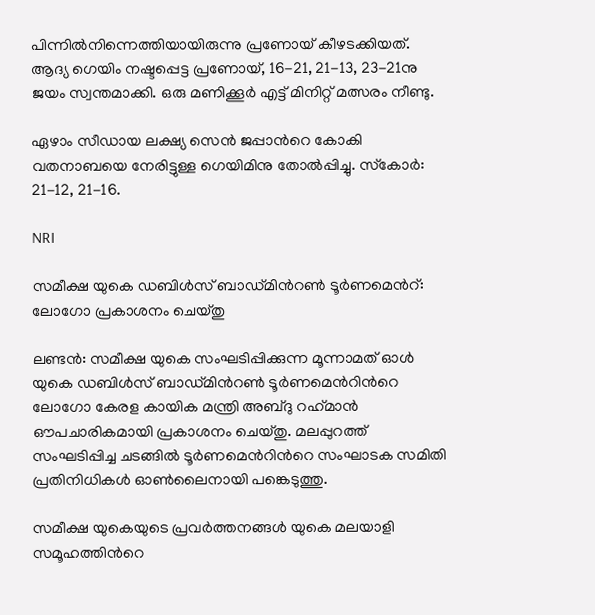പിന്നില്‍നിന്നെത്തിയായിരുന്നു പ്രണോയ് കീഴടക്കിയത്. ആദ്യ ഗെയിം നഷ്ടപ്പെട്ട പ്രണോയ്, 16-21, 21-13, 23-21നു ജയം സ്വന്തമാക്കി. ഒരു മണിക്കൂര്‍ എട്ട് മിനിറ്റ് മത്സരം നീണ്ടു.

ഏഴാം സീഡായ ലക്ഷ്യ സെന്‍ ജപ്പാന്‍റെ കോകി വതനാബയെ നേരിട്ടുള്ള ഗെയിമിനു തോല്‍പ്പിച്ചു. സ്‌കോര്‍: 21-12, 21-16.

NRI

സമീക്ഷ യുകെ ഡബിൾസ് ബാഡ്മിന്‍റൺ ടൂർണമെന്‍റ്: ലോഗോ പ്രകാശനം ചെയ്തു

ലണ്ടൻ: സമീക്ഷ യുകെ സംഘടിപ്പിക്കുന്ന മൂന്നാമത് ഓൾ യുകെ ഡബിൾസ് ബാഡ്മിന്‍റൺ ടൂർണമെന്‍റിന്‍റെ ലോഗോ കേരള കായിക മന്ത്രി അബ്ദു റഹ്‌മാൻ ഔപചാരികമായി പ്രകാശനം ചെയ്തു. മലപ്പുറത്ത് സംഘടിപ്പിച്ച ചടങ്ങിൽ ടൂർണമെന്‍റിന്‍റെ സംഘാടക സമിതി പ്രതിനിധികൾ ഓൺലൈനായി പങ്കെടുത്തു.

സമീക്ഷ യുകെയുടെ പ്രവർത്തനങ്ങൾ യുകെ മലയാളി സമൂഹത്തിന്‍റെ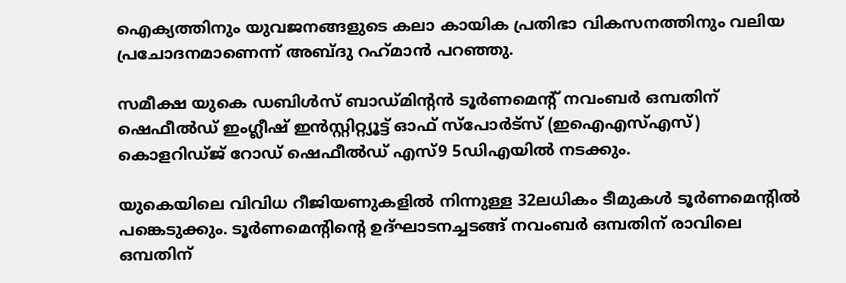ഐക്യത്തിനും യുവജനങ്ങളുടെ കലാ കായിക പ്രതിഭാ വികസനത്തിനും വലിയ പ്രചോദനമാണെന്ന് അബ്ദു റഹ്‌മാൻ പറഞ്ഞു.

സമീക്ഷ യുകെ ഡബിൾസ് ബാഡ്മിന്‍റൻ ടൂർണമെന്‍റ് നവംബർ ഒമ്പതിന് ഷെഫീൽഡ് ഇംഗ്ലീഷ് ഇൻസ്റ്റിറ്റ്യൂട്ട് ഓഫ് സ്പോർട്സ് (ഇഐഎസ്എസ്) കൊളറിഡ്ജ് റോഡ് ഷെഫീൽഡ് എസ്9 5ഡിഎയിൽ നടക്കും.

യുകെയിലെ വിവിധ റീജിയണുകളിൽ നിന്നുള്ള 32ലധികം ടീമുകൾ ടൂർണമെന്‍റിൽ പങ്കെടുക്കും. ടൂർണമെന്‍റിന്‍റെ ഉദ്ഘാടനച്ചടങ്ങ് നവംബർ ഒമ്പതിന് രാവിലെ ഒമ്പതിന്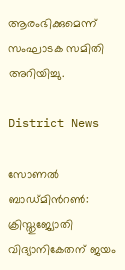ആരംഭിക്കുമെന്ന് സംഘാടക സമിതി അറിയിച്ചു.

District News

സോണല്‍ ബാഡ്മിന്‍റണ്‍: ക്രിസ്തുജ്യോതി വിദ്യാനികേതന് ജയം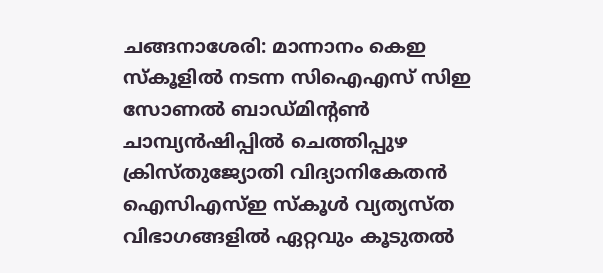ചങ്ങനാശേരി: മാന്നാനം കെഇ സ്‌കൂളില്‍ നടന്ന സിഐഎസ് സിഇ സോണല്‍ ബാഡ്മിന്‍റണ്‍ ചാമ്പ്യന്‍ഷിപ്പില്‍ ചെത്തിപ്പുഴ ക്രിസ്തുജ്യോതി വിദ്യാനികേതന്‍ ഐസിഎസ്ഇ സ്‌കൂള്‍ വ്യത്യസ്ത വിഭാഗങ്ങളില്‍ ഏറ്റവും കൂടുതല്‍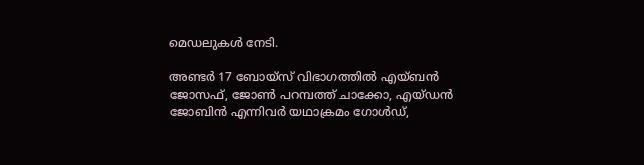മെഡലുകള്‍ നേടി.

അണ്ടര്‍ 17 ബോയ്‌സ് വിഭാഗത്തില്‍ എയ്ബന്‍ ജോസഫ്, ജോണ്‍ പറമ്പത്ത് ചാക്കോ, എയ്ഡന്‍ ജോബിന്‍ എന്നിവര്‍ യഥാക്രമം ഗോള്‍ഡ്,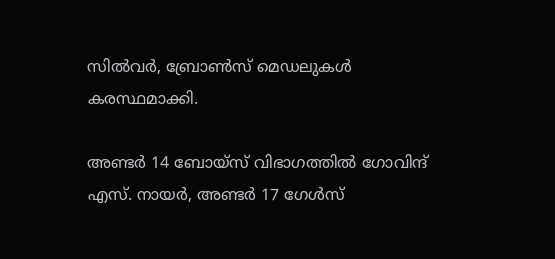സില്‍വര്‍, ബ്രോണ്‍സ് മെഡലുകള്‍ കരസ്ഥമാക്കി.

അണ്ടര്‍ 14 ബോയ്‌സ് വിഭാഗത്തില്‍ ഗോവിന്ദ് എസ്. നായര്‍, അണ്ടര്‍ 17 ഗേള്‍സ്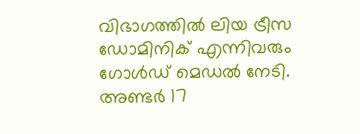വിഭാഗത്തില്‍ ലിയ ട്രീസ ഡോമിനിക് എന്നിവരും ഗോള്‍ഡ് മെഡല്‍ നേടി. അണ്ടര്‍ 17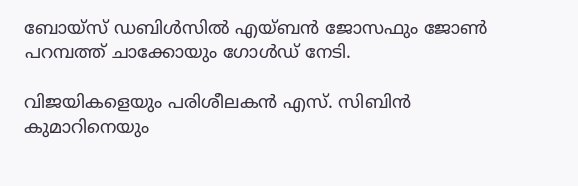ബോയ്‌സ് ഡബിള്‍സില്‍ എയ്ബന്‍ ജോസഫും ജോണ്‍ പറമ്പത്ത് ചാക്കോയും ഗോള്‍ഡ് നേടി.

വിജയികളെയും പരിശീലകന്‍ എസ്. സിബിന്‍ കുമാറിനെയും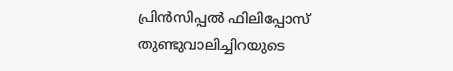പ്രിന്‍സിപ്പല്‍ ഫിലിപ്പോസ് തുണ്ടുവാലിച്ചിറയുടെ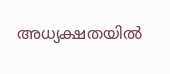അധ്യക്ഷതയില്‍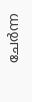ചേര്‍ന്ന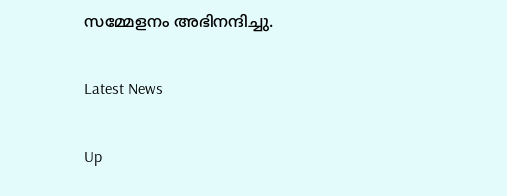സമ്മേളനം അഭിനന്ദിച്ചു.

Latest News

Up